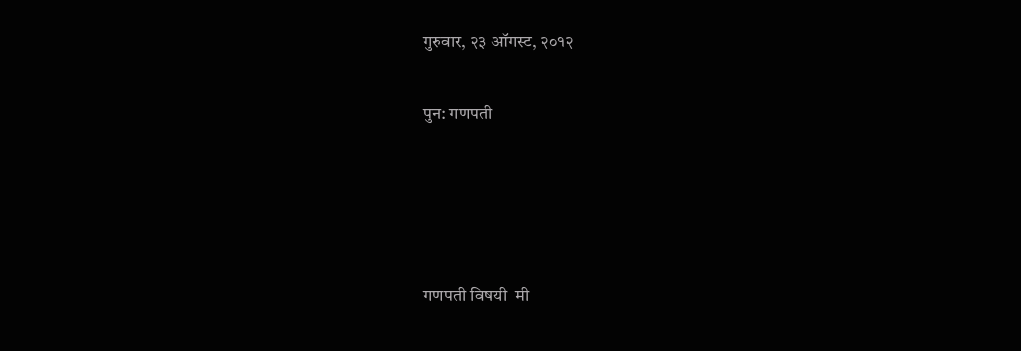गुरुवार, २३ ऑगस्ट, २०१२

पुन: गणपती




गणपती विषयी  मी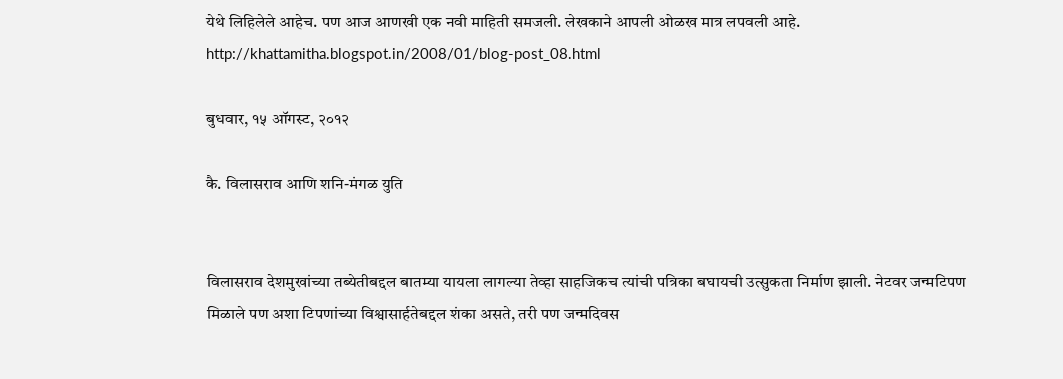येथे लिहिलेले आहेच. पण आज आणखी एक नवी माहिती समजली. लेखकाने आपली ओळख मात्र लपवली आहे. http://khattamitha.blogspot.in/2008/01/blog-post_08.html

बुधवार, १५ ऑगस्ट, २०१२

कै. विलासराव आणि शनि-मंगळ युति


विलासराव देशमुखांच्या तब्येतीबद्दल बातम्या यायला लागल्या तेव्हा साहजिकच त्यांची पत्रिका बघायची उत्सुकता निर्माण झाली. नेटवर जन्मटिपण मिळाले पण अशा टिपणांच्या विश्वासार्हतेबद्दल शंका असते, तरी पण जन्मदिवस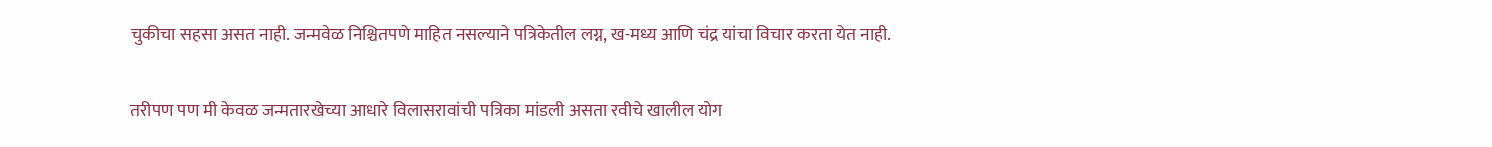चुकीचा सहसा असत नाही. जन्मवेळ निश्चितपणे माहित नसल्याने पत्रिकेतील लग्न, ख-मध्य आणि चंद्र यांचा विचार करता येत नाही.

तरीपण पण मी केवळ जन्मतारखेच्या आधारे विलासरावांची पत्रिका मांडली असता रवीचे खालील योग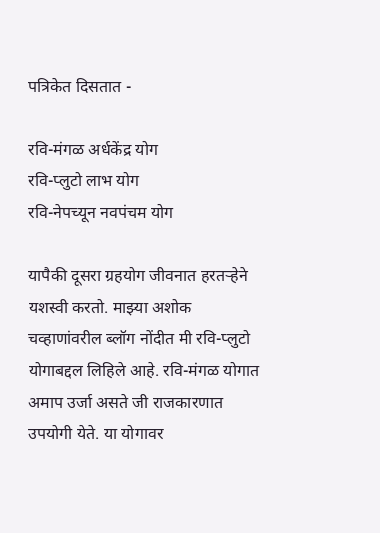पत्रिकेत दिसतात -

रवि-मंगळ अर्धकेंद्र योग
रवि-प्लुटो लाभ योग
रवि-नेपच्यून नवपंचम योग

यापैकी दूसरा ग्रहयोग जीवनात हरतर्‍हेने यशस्वी करतो. माझ्या अशोक चव्हाणांवरील ब्लॉग नोंदीत मी रवि-प्लुटो योगाबद्दल लिहिले आहे. रवि-मंगळ योगात अमाप उर्जा असते जी राजकारणात उपयोगी येते. या योगावर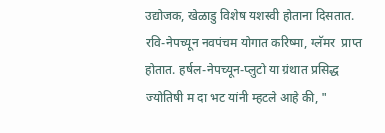उद्योजक, खेळाडु विशेष यशस्वी होताना दिसतात. रवि-नेपच्यून नवपंचम योगात करिष्मा, ग्लॅमर  प्राप्त होतात. हर्षल-नेपच्यून-प्लुटो या ग्रंथात प्रसिद्ध ज्योतिषी म दा भट यांनी म्हटले आहे की, "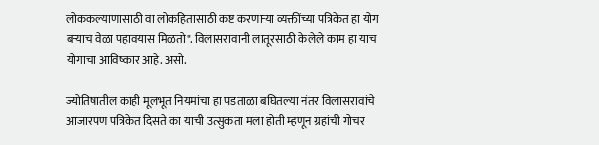लोककल्याणासाठी वा लोकहितासाठी कष्ट करणार्‍या व्यक्तींच्या पत्रिकेत हा योग बर्‍याच वेळा पहावयास मिळतो". विलासरावानी लातूरसाठी केलेले काम हा याच योगाचा आविष्कार आहे. असो.

ज्योतिषातील काही मूलभूत नियमांचा हा पडताळा बघितल्या नंतर विलासरावांचे आजारपण पत्रिकेत दिसते का याची उत्सुकता मला होती म्हणून ग्रहांची गोचर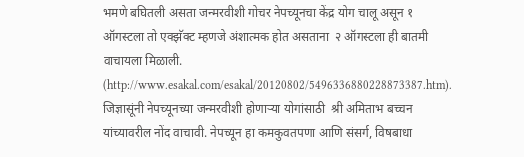भमणे बघितली असता जन्मरवीशी गोचर नेपच्यूनचा केंद्र योग चालू असून १ ऑगस्टला तो एक्झॅक्ट म्हणजे अंशात्मक होत असताना  २ ऑगस्टला ही बातमी वाचायला मिळाली. (http://www.esakal.com/esakal/20120802/5496336880228873387.htm). जिज्ञासूंनी नेपच्यूनच्या जन्मरवीशी होणार्‍या योगांसाठी  श्री अमिताभ बच्चन यांच्यावरील नोंद वाचावी. नेपच्यून हा कमकुवतपणा आणि संसर्ग, विषबाधा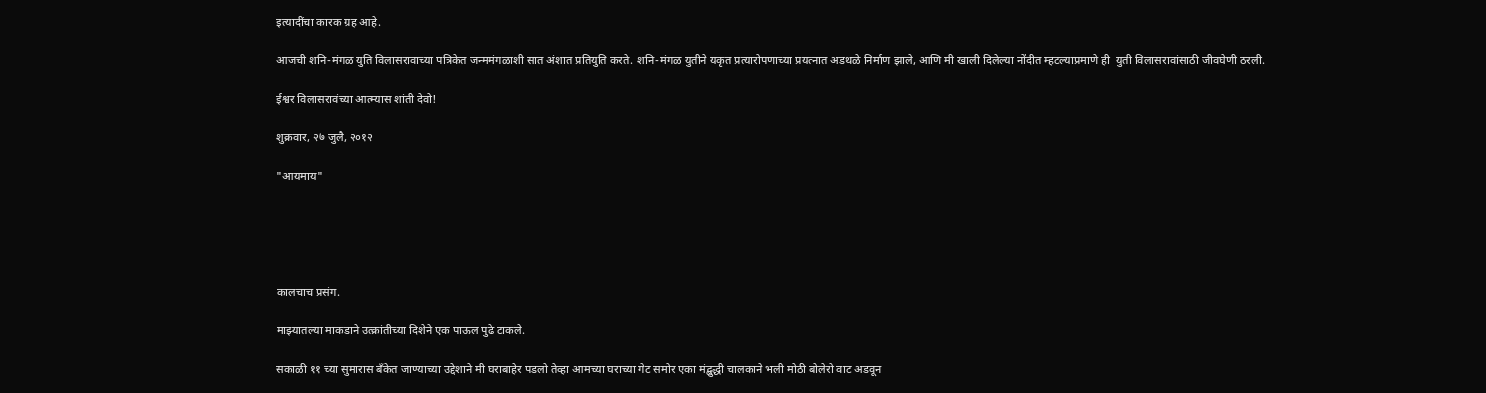इत्यादींचा कारक ग्रह आहे.

आजची शनि-मंगळ युति विलासरावाच्या पत्रिकेत जन्ममंगळाशी सात अंशात प्रतियुति करते. शनि-मंगळ युतीने यकृत प्रत्यारोपणाच्या प्रयत्नात अडथळे निर्माण झाले, आणि मी खाली दिलेल्या नोंदीत म्हटल्याप्रमाणे ही  युती विलासरावांसाठी जीवघेणी ठरली.

ईश्वर विलासरावंच्या आत्म्यास शांती देवो!

शुक्रवार, २७ जुलै, २०१२

"आयमाय"





कालचाच प्रसंग.

माझ्यातल्या माकडाने उत्क्रांतीच्या दिशेने एक पाऊल पुढे टाकले.

सकाळी ११ च्या सुमारास बॅंकेत जाण्याच्या उद्देशाने मी घराबाहेर पडलो तेव्हा आमच्या घराच्या गेट समोर एका मंद्बुद्धी चालकाने भली मोठी बोलेरो वाट अडवून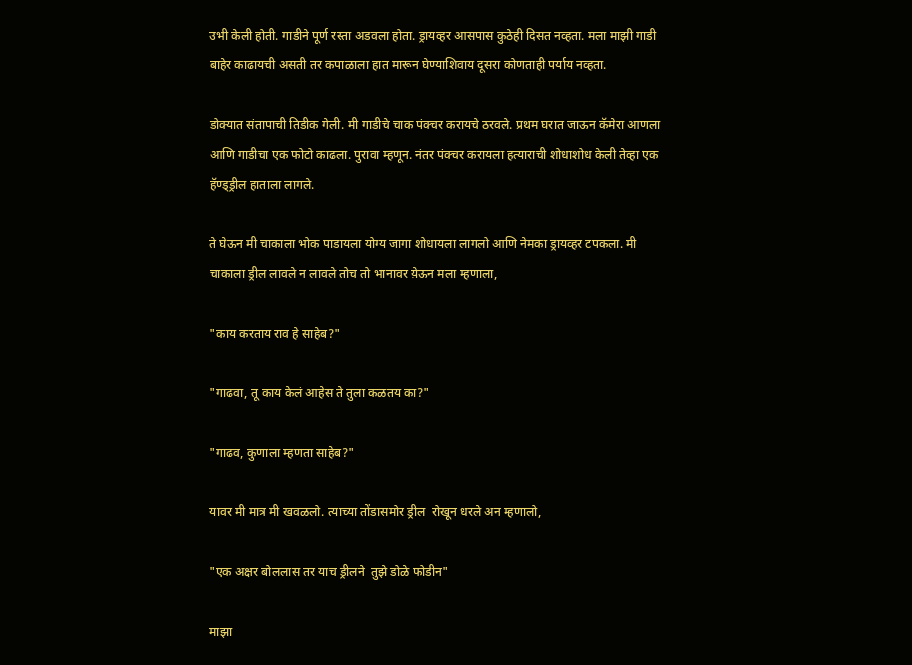उभी केली होती. गाडीने पूर्ण रस्ता अडवला होता. ड्रायव्हर आसपास कुठेही दिसत नव्हता. मला माझी गाडी बाहेर काढायची असती तर कपाळाला हात मारून घेण्याशिवाय दूसरा कोणताही पर्याय नव्हता.

डोक्यात संतापाची तिडीक गेली. मी गाडीचे चाक पंक्चर करायचे ठरवले. प्रथम घरात जाऊन कॅमेरा आणला आणि गाडीचा एक फोटो काढला. पुरावा म्हणून. नंतर पंक्चर करायला हत्याराची शोधाशोध केली तेव्हा एक हॅण्ड्ड्रील हाताला लागले.

ते घेऊन मी चाकाला भोक पाडायला योग्य जागा शोधायला लागलो आणि नेमका ड्रायव्हर टपकला. मी चाकाला ड्रील लावले न लावले तोच तो भानावर य़ेऊन मला म्हणाला,

"काय करताय राव हे साहेब?"

"गाढवा, तू काय केलं आहेस ते तुला कळतय का?"

"गाढव, कुणाला म्हणता साहेब?"

यावर मी मात्र मी खवळलो. त्याच्या तोंडासमोर ड्रील  रोखून धरले अन म्हणालो,

"एक अक्षर बोललास तर याच ड्रीलने  तुझे डोळे फोडीन"

माझा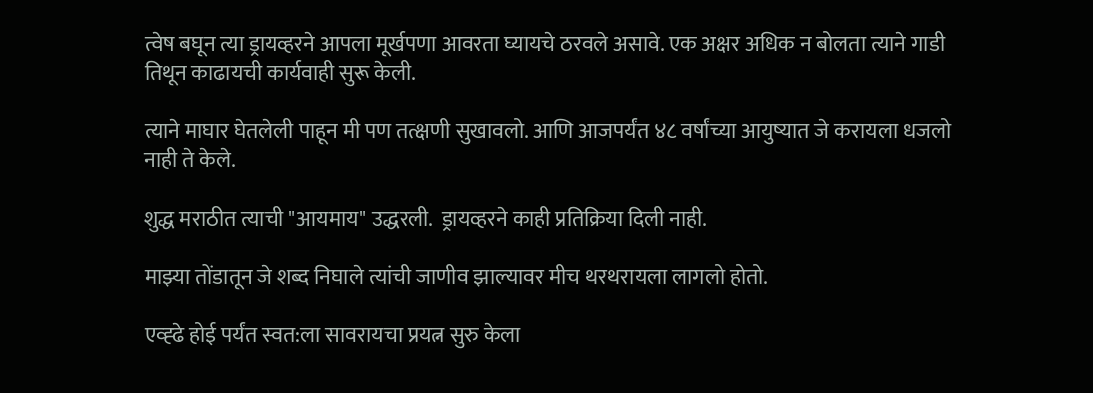त्वेष बघून त्या ड्रायव्हरने आपला मूर्खपणा आवरता घ्यायचे ठरवले असावे. एक अक्षर अधिक न बोलता त्याने गाडी तिथून काढायची कार्यवाही सुरू केली.

त्याने माघार घेतलेली पाहून मी पण तत्क्षणी सुखावलो. आणि आजपर्यंत ४८ वर्षांच्या आयुष्यात जे करायला धजलो नाही ते केले.

शुद्ध मराठीत त्याची "आयमाय" उद्धरली.  ड्रायव्हरने काही प्रतिक्रिया दिली नाही.

माझ्या तोंडातून जे शब्द निघाले त्यांची जाणीव झाल्यावर मीच थरथरायला लागलो होतो.

एव्ह्ढे होई पर्यंत स्वत:ला सावरायचा प्रयत्न सुरु केला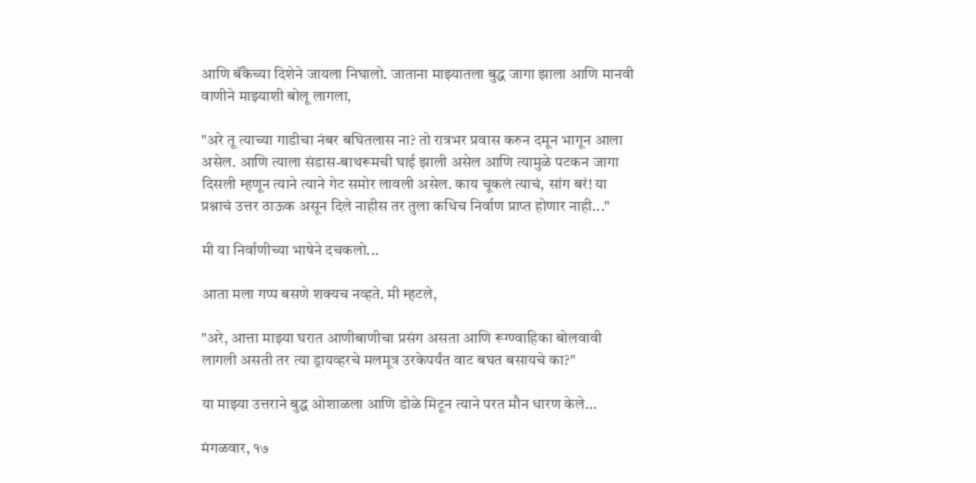आणि बॅंकेच्या दिशेने जायला निघालो. जाताना माझ्यातला बुद्ध जागा झाला आणि मानवी वाणीने माझ्याशी बोलू लागला,

"अरे तू त्याच्या गाडीचा नंबर बघितलास ना? तो रात्रभर प्रवास करुन दमून भागून आला असेल. आणि त्याला संडास-बाथरूमची घाई झाली असेल आणि त्यामुळे पटकन जागा दिसली म्हणून त्याने त्याने गेट समोर लावली असेल. काय चूकलं त्याचं, सांग बरं! या प्रश्नाचं उत्तर ठाऊक असून दिले नाहीस तर तुला कधिच निर्वाण प्राप्त होणार नाही..."

मी या निर्वाणीच्या भाषेने दचकलो...

आता मला गप्प बसणे शक्यच नव्हते. मी म्हटले,

"अरे, आत्ता माझ्या घरात आणीबाणीचा प्रसंग असता आणि रूग्ण्वाहिका बोलवावी लागली असती तर त्या ड्रायव्हरचे मलमूत्र उरकेपर्यंत वाट बघत बसायचे का?"

या माझ्या उत्तराने बुद्ध ओशाळला आणि डोळे मिटून त्याने परत मौन धारण केले...

मंगळवार, १७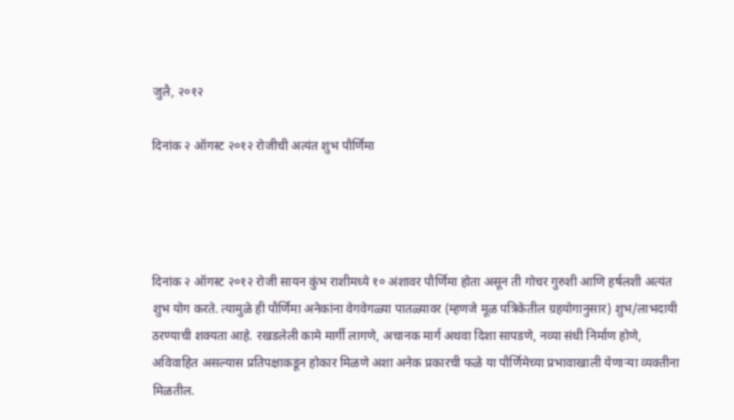जुलै, २०१२

दिनांक २ ऑगस्ट २०१२ रोजीची अत्यंत शुभ पौर्णिमा




दिनांक २ ऑगस्ट २०१२ रोजी सायन कुंभ राशीमध्ये १० अंशावर पौर्णिमा होता असून ती गोचर गुरुशी आणि हर्षलशी अत्यंत शुभ योग करते. त्यामुळे ही पौर्णिमा अनेकांना वेगवेगळ्या पातळ्यावर (म्हणजे मूळ पत्रिकेतील ग्रहयोगानुसार) शुभ/लाभदायी ठरण्याची शक्यता आहे. रखडलेली कामे मार्गी लागणे, अचानक मार्ग अथवा दिशा सापडणे, नव्या संधी निर्माण होणे, अविवाहित असल्यास प्रतिपक्षाकडून होकार मिळणे अशा अनेक प्रकारची फळे या पौर्णिमेच्या प्रभावाखाली येणार्‍या व्यक्तीना मिळतील.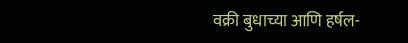वक्री बुधाच्या आणि हर्षल-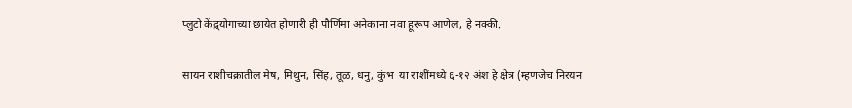प्लुटो केंद्र्योगाच्या छायेत होणारी ही पौर्णिमा अनेकाना नवा हूरूप आणेल, हे नक्की.

सायन राशीचक्रातील मेष, मिथुन, सिंह, तूळ, धनु, कुंभ  या राशींमध्ये ६-१२ अंश हे क्षेत्र (म्हणजेच निरयन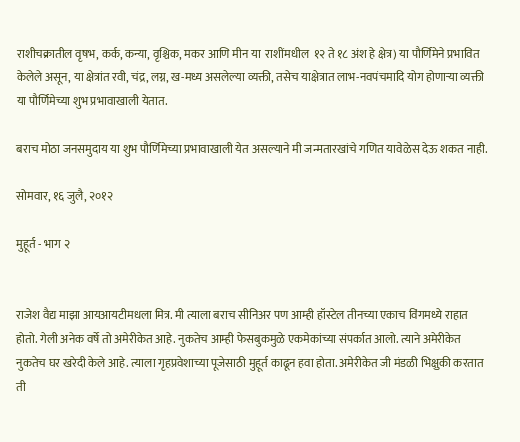राशीचक्रातील वृषभ, कर्क, कन्या, वृश्चिक, मकर आणि मीन या  राशींमधील  १२ ते १८ अंश हे क्षेत्र) या पौर्णिमेने प्रभावित केलेले असून, या क्षेत्रांत रवी, चंद्र, लग्न, ख-मध्य असलेल्या व्यक्ती, तसेच याक्षेत्रात लाभ-नवपंचमादि योग होणार्‍या व्यक्ती या पौर्णिमेच्या शुभ प्रभावाखाली येतात.

बराच मोठा जनसमुदाय या शुभ पौर्णिमेच्या प्रभावाखाली येत असल्याने मी जन्मतारखांचे गणित यावेळेस देऊ शकत नाही.

सोमवार, १६ जुलै, २०१२

मुहूर्त - भाग २


राजेश वैद्य माझा आयआयटीमधला मित्र. मी त्याला बराच सीनिअर पण आम्ही हॉस्टेल तीनच्या एकाच विंगमध्ये राहात होतो. गेली अनेक वर्षे तो अमेरीकेत आहे. नुकतेच आम्ही फेसबुकमुळे एकमेकांच्या संपर्कात आलो. त्याने अमेरीकेत नुकतेच घर खरेदी केले आहे. त्याला गृहप्रवेशाच्या पूजेसाठी मुहूर्त काढून हवा होता. अमेरीकेत जी मंडळी भिक्षुकी करतात ती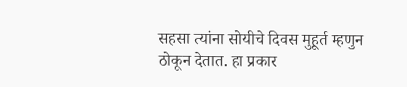सहसा त्यांना सोयीचे दिवस मुहूर्त म्हणुन ठोकून देतात. हा प्रकार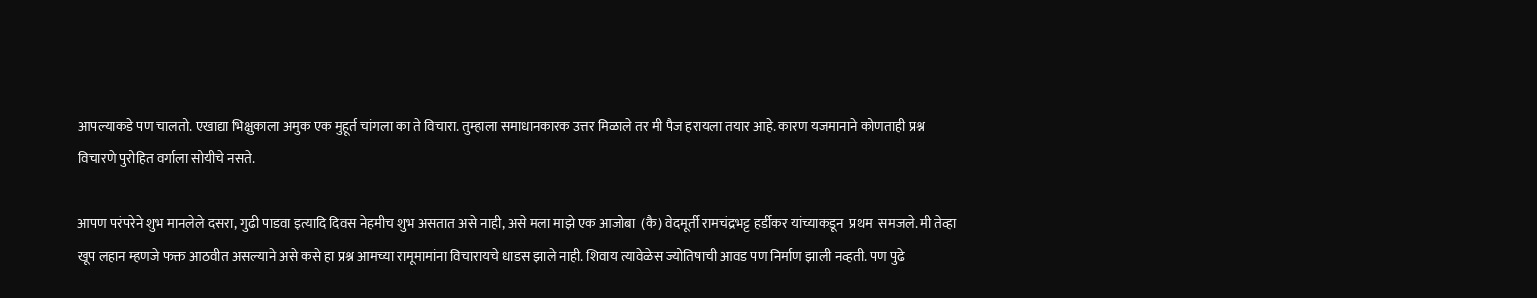आपल्याकडे पण चालतो. एखाद्या भिक्षुकाला अमुक एक मुहूर्त चांगला का ते विचारा. तुम्हाला समाधानकारक उत्तर मिळाले तर मी पैज हरायला तयार आहे. कारण यजमानाने कोणताही प्रश्न विचारणे पुरोहित वर्गाला सोयीचे नसते.

आपण परंपरेने शुभ मानलेले दसरा, गुढी पाडवा इत्यादि दिवस नेहमीच शुभ असतात असे नाही, असे मला माझे एक आजोबा  (कै) वेदमूर्ती रामचंद्रभट्ट हर्डीकर यांच्याकडून  प्रथम  समजले. मी तेव्हा खूप लहान म्हणजे फक्त आठवीत असल्याने असे कसे हा प्रश्न आमच्या रामूमामांना विचारायचे धाडस झाले नाही. शिवाय त्यावेळेस ज्योतिषाची आवड पण निर्माण झाली नव्हती. पण पुढे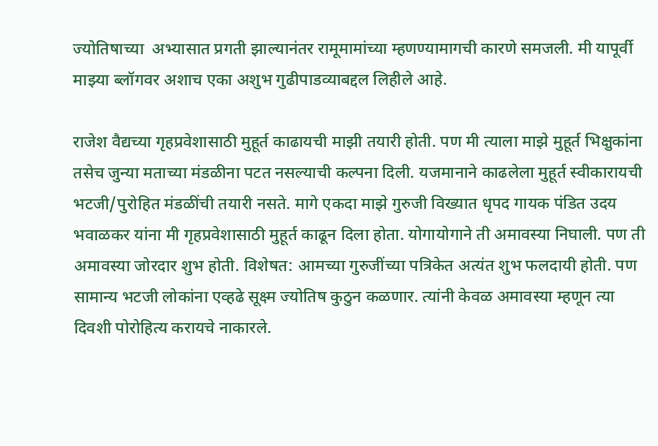ज्योतिषाच्या  अभ्यासात प्रगती झाल्यानंतर रामूमामांच्या म्हणण्यामागची कारणे समजली. मी यापूर्वी माझ्या ब्लॉगवर अशाच एका अशुभ गुढीपाडव्याबद्दल लिहीले आहे.

राजेश वैद्यच्या गृहप्रवेशासाठी मुहूर्त काढायची माझी तयारी होती. पण मी त्याला माझे मुहूर्त भिक्षुकांना तसेच जुन्या मताच्या मंडळीना पटत नसल्याची कल्पना दिली. यजमानाने काढलेला मुहूर्त स्वीकारायची भटजी/पुरोहित मंडळींची तयारी नसते. मागे एकदा माझे गुरुजी विख्यात धृपद गायक पंडित उदय भवाळकर यांना मी गृहप्रवेशासाठी मुहूर्त काढून दिला होता. योगायोगाने ती अमावस्या निघाली. पण ती अमावस्या जोरदार शुभ होती. विशेषत: आमच्या गुरुजींच्या पत्रिकेत अत्यंत शुभ फलदायी होती. पण सामान्य भटजी लोकांना एव्हढे सूक्ष्म ज्योतिष कुठुन कळणार. त्यांनी केवळ अमावस्या म्हणून त्या दिवशी पोरोहित्य करायचे नाकारले.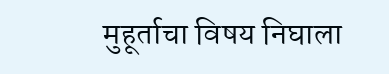मुहूर्ताचा विषय निघाला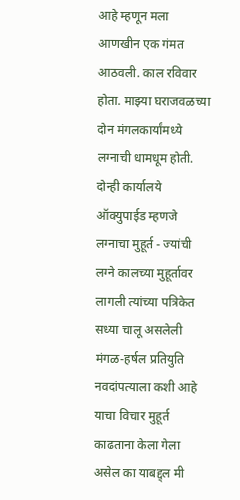आहे म्हणून मला आणखीन एक गंमत आठवली. काल रविवार होता. माझ्या घराजवळच्या दोन मंगलकार्यांमध्ये लग्नाची धामधूम होती. दोन्ही कार्यालये ऑक्युपाईड म्हणजे लग्नाचा मुहूर्त - ज्यांची लग्ने कालच्या मुहूर्तावर लागली त्यांच्या पत्रिकेत सध्या चालू असलेली मंगळ-हर्षल प्रतियुति नवदांपत्याला कशी आहे याचा विचार मुहूर्त काढताना केला गेला असेल का याबद्द्ल मी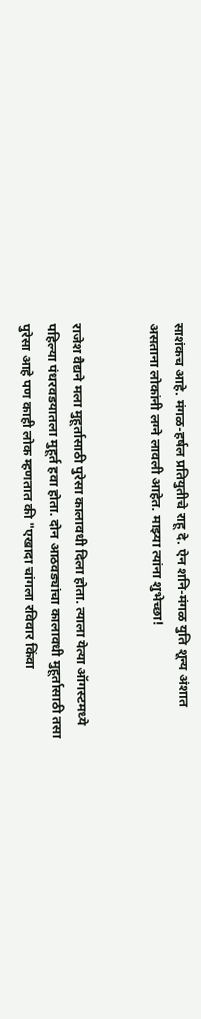साशंकच आहे. मंगळ-हर्षल प्रतियुतीचे राहू दे. ऐन शनि-मंगळ युति शून्य अंशात असताना लोकांनी लग्ने लावली आहेत. माझ्या त्यांना शुभेच्छा!


राजेश वैद्यने मला मुहूर्तासाठी पुरेसा कालावधी दिला होता. त्याला येत्या ऑगस्टमध्ये पहिल्या पंधरवडयातला मुहूर्त हवा होता. दोन आठवड्यांचा कालावधी मुहूर्तासाठी तसा पुरेसा आहे पण काही लोक म्हणतात की "एखादा चांगला रविवार किंवा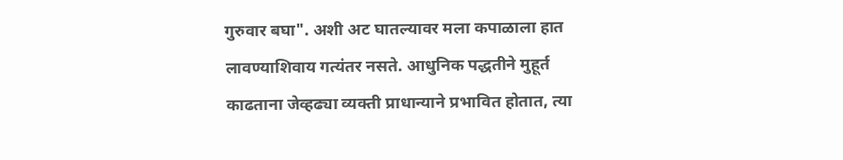गुरुवार बघा". अशी अट घातल्यावर मला कपाळाला हात लावण्याशिवाय गत्यंतर नसते. आधुनिक पद्धतीने मुहूर्त काढताना जेव्हढ्या व्यक्ती प्राधान्याने प्रभावित होतात, त्या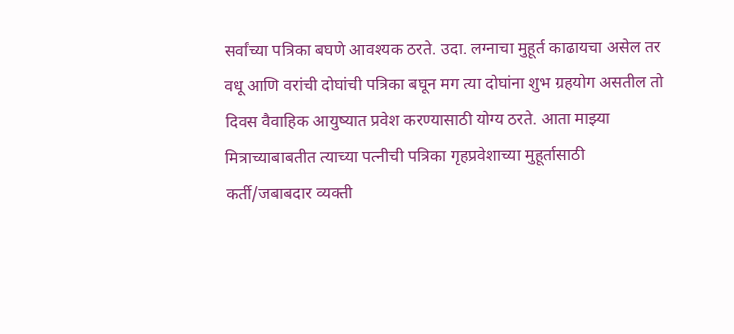सर्वांच्या पत्रिका बघणे आवश्यक ठरते. उदा. लग्नाचा मुहूर्त काढायचा असेल तर वधू आणि वरांची दोघांची पत्रिका बघून मग त्या दोघांना शुभ ग्रहयोग असतील तो दिवस वैवाहिक आयुष्यात प्रवेश करण्यासाठी योग्य ठरते. आता माझ्या मित्राच्याबाबतीत त्याच्या पत्नीची पत्रिका गृहप्रवेशाच्या मुहूर्तासाठी कर्ती/जबाबदार व्यक्ती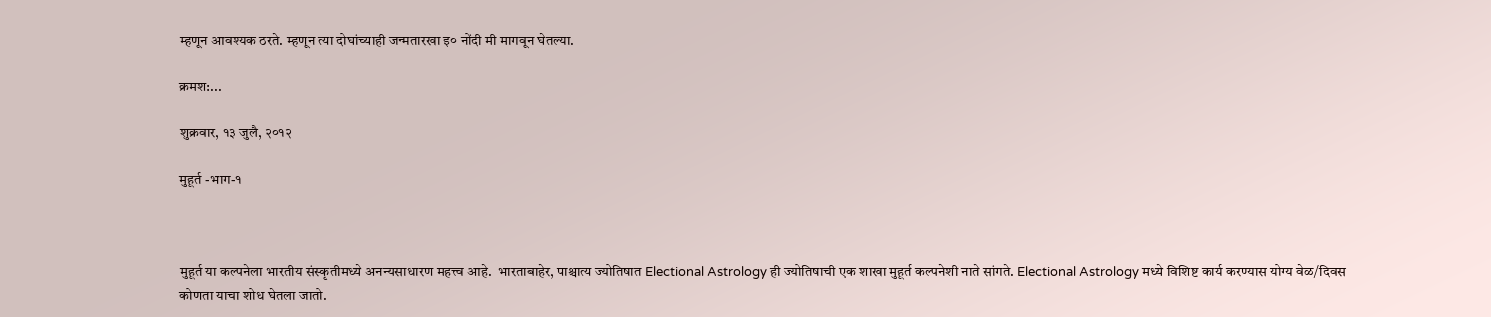म्हणून आवश्यक ठरते. म्हणून त्या दोघांच्याही जन्मतारखा इ० नोंदी मी मागवून घेतल्या.

क्रमश:...

शुक्रवार, १३ जुलै, २०१२

मुहूर्त -भाग-१



मुहूर्त या कल्पनेला भारतीय संस्कृतीमध्ये अनन्यसाधारण महत्त्व आहे.  भारताबाहेर, पाश्चात्य ज्योतिषात Electional Astrology ही ज्योतिषाची एक शाखा मुहूर्त कल्पनेशी नाते सांगते. Electional Astrology मध्ये विशिष्ट कार्य करण्यास योग्य वेळ/दिवस कोणता याचा शोध घेतला जातो.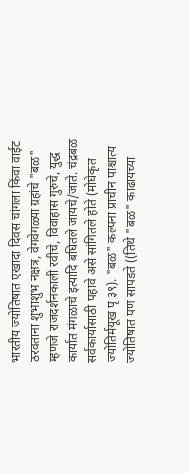भारतीय ज्योतिषात एखादा दिवस चांगला किंवा वाईट ठरवताना शुभाशुभ नक्षत्र, वेगवेगळ्या ग्रहांचे "बळ" म्हणजे राजदर्शनकाली रवीचे, विवाहास गुरुचे, युद्ध कार्यात मंगळाचे इत्यादि बघितले जायचे/जाते. चंद्रबळ सर्वकार्यासाठी पहावे असे सांगितले होते (मोघेकृत ज्योतिर्मयूख पृ ३९). "बळ" कल्पना प्राचीन पाश्चात्य ज्योतिषात पण सापडते ((तिथे "बळ" काढायच्या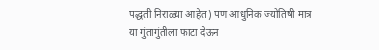पद्धती निराळ्या आहेत) पण आधुनिक ज्योतिषी मात्र या गुंतागुंतीला फाटा देऊन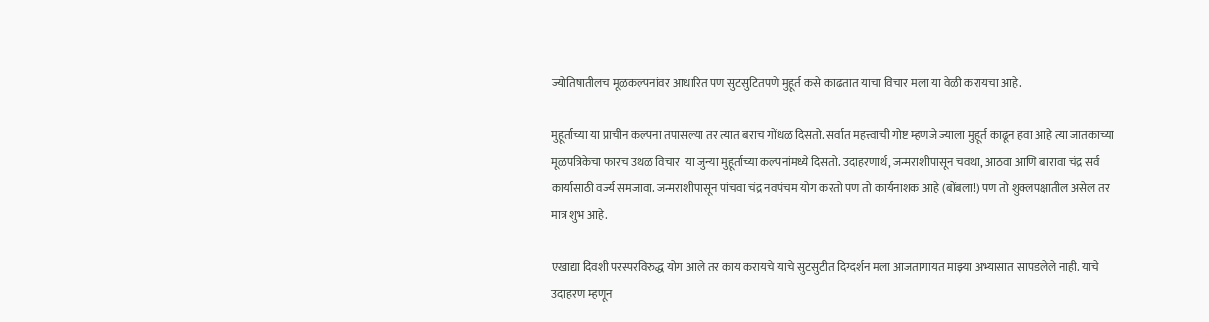ज्योतिषातीलच मूळकल्पनांवर आधारित पण सुटसुटितपणे मुहूर्त कसे काढतात याचा विचार मला या वेळी करायचा आहे.

मुहूर्ताच्या या प्राचीन कल्पना तपासल्या तर त्यात बराच गोंधळ दिसतो. सर्वात महत्त्वाची गोष्ट म्हणजे ज्याला मुहूर्त काढून हवा आहे त्या जातकाच्या मूळपत्रिकेचा फारच उथळ विचार  या जुन्या मुहूर्ताच्या कल्पनांमध्ये दिसतो. उदाहरणार्थ, जन्मराशीपासून चवथा, आठवा आणि बारावा चंद्र सर्व कार्यासाठी वर्ज्य समजावा. जन्मराशीपासून पांचवा चंद्र नवपंचम योग करतो पण तो कार्यनाशक आहे (बोंबला!) पण तो शुक्लपक्षातील असेल तर मात्र शुभ आहे.

एखाद्या दिवशी परस्परविरुद्ध योग आले तर काय करायचे याचे सुटसुटीत दिग्दर्शन मला आजतागायत माझ्या अभ्यासात सापडलेले नाही. याचे उदाहरण म्हणून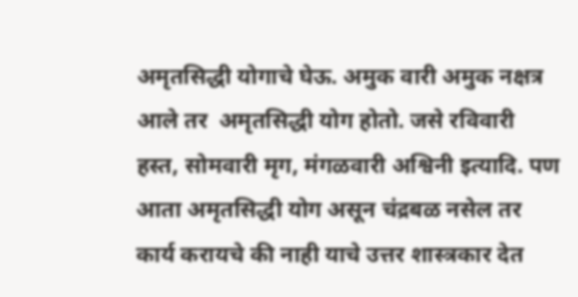अमृतसिद्धी योगाचे घेऊ. अमुक वारी अमुक नक्षत्र आले तर  अमृतसिद्धी योग होतो. जसे रविवारी हस्त, सोमवारी मृग, मंगळवारी अश्विनी इत्यादि. पण आता अमृतसिद्धी योग असून चंद्रबळ नसेल तर कार्य करायचे की नाही याचे उत्तर शास्त्रकार देत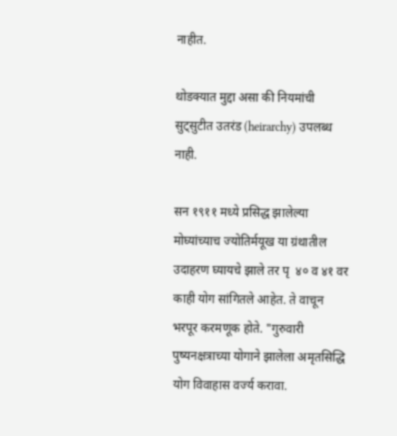नाहीत.

थोडक्यात मुद्दा असा की नियमांची सुट्सुटीत उतरंड (heirarchy) उपलब्ध नाही.

सन १९११ मध्ये प्रसिद्ध झालेल्या मोघ्यांच्याच ज्योतिर्मयूख या ग्रंथातील उदाहरण घ्यायचे झाले तर पृ  ४० व ४१ वर काही योग सांगितले आहेत. ते वाचून भरपूर करमणूक होते. "गुरुवारी पुष्यनक्षत्राच्या योगाने झालेला अमृतसिद्धि योग विवाहास वर्ज्य करावा.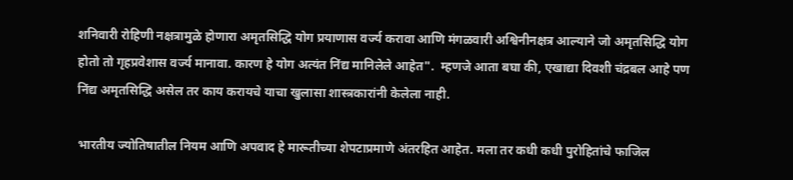शनिवारी रोहिणी नक्षत्रामुळे होणारा अमृतसिद्धि योग प्रयाणास वर्ज्य करावा आणि मंगळवारी अश्विनीनक्षत्र आल्याने जो अमृतसिद्धि योग होतो तो गृहप्रवेशास वर्ज्य मानावा. कारण हे योग अत्यंत निंद्य मानिलेले आहेत".  म्हणजे आता बघा की, एखाद्या दिवशी चंद्रबल आहे पण निंद्य अमृतसिद्धि असेल तर काय करायचे याचा खुलासा शास्त्रकारांनी केलेला नाही.

भारतीय ज्योतिषातील नियम आणि अपवाद हे मारूतीच्या शेपटाप्रमाणे अंतरहित आहेत. मला तर कधी कधी पुरोहितांचे फाजिल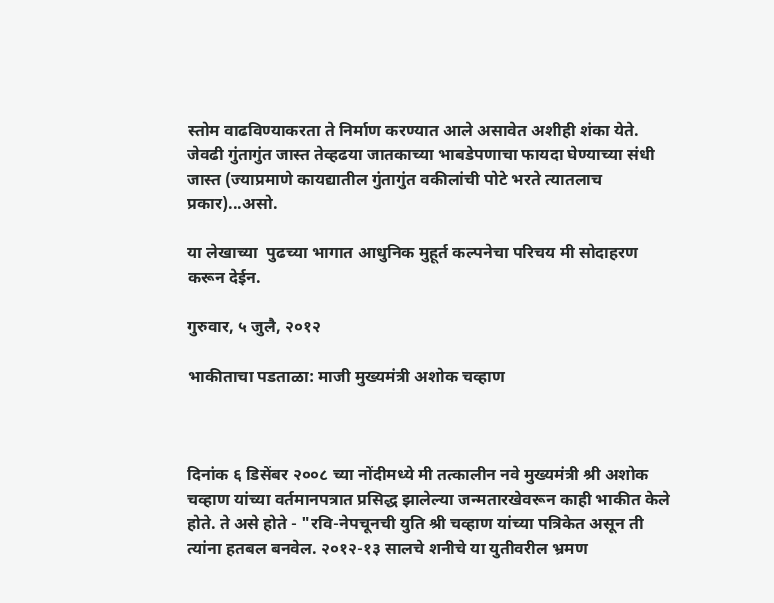स्तोम वाढविण्याकरता ते निर्माण करण्यात आले असावेत अशीही शंका येते. जेवढी गुंतागुंत जास्त तेव्हढया जातकाच्या भाबडेपणाचा फायदा घेण्याच्या संधी जास्त (ज्याप्रमाणे कायद्यातील गुंतागुंत वकीलांची पोटे भरते त्यातलाच प्रकार)...असो.

या लेखाच्या  पुढच्या भागात आधुनिक मुहूर्त कल्पनेचा परिचय मी सोदाहरण करून देईन.

गुरुवार, ५ जुलै, २०१२

भाकीताचा पडताळा: माजी मुख्यमंत्री अशोक चव्हाण



दिनांक ६ डिसेंबर २००८ च्या नोंदीमध्ये मी तत्कालीन नवे मुख्यमंत्री श्री अशोक चव्हाण यांच्या वर्तमानपत्रात प्रसिद्ध झालेल्या जन्मतारखेवरून काही भाकीत केले होते. ते असे होते - "रवि-नेपचूनची युति श्री चव्हाण यांच्या पत्रिकेत असून ती त्यांना हतबल बनवेल. २०१२-१३ सालचे शनीचे या युतीवरील भ्रमण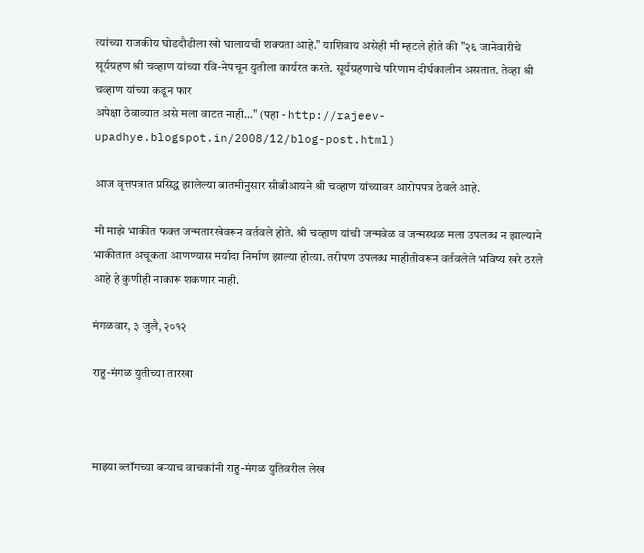त्यांच्या राजकीय घोडदौडीला खो घालायची शक्यता आहे." याशिवाय असेही मी म्हटले होते की "२६ जानेवारीचे सूर्यग्रहण श्री चव्हाण यांच्या रवि-नेपचून युतीला कार्यरत करते. सूर्यग्रहणाचे परिणाम दीर्घकालीन असतात. तेव्हा श्री चव्हाण यांच्या कडून फार
अपेक्षा ठेवाव्यात असे मला वाटत नाही..." (पहा - http://rajeev-upadhye.blogspot.in/2008/12/blog-post.html)

आज वृत्तपत्रात प्रसिद्ध झालेल्या बातमीनुसार सीबीआयने श्री चव्हाण यांच्यावर आरोपपत्र ठेवले आहे.

मी माझे भाकीत फक्त जन्मतारखेवरून वर्तवले होते. श्री चव्हाण यांची जन्मवेळ व जन्मस्थळ मला उपलब्ध न झाल्याने भाकीतात अचूकता आणण्यास मर्यादा निर्माण झाल्या होत्या. तरीपण उपलब्ध माहीतीवरून वर्तवलेले भविष्य खरे ठरले आहे हे कुणीही नाकारू शकणार नाही.

मंगळवार, ३ जुलै, २०१२

राहु-मंगळ युतीच्या तारखा



माझ्या ब्लॉगच्या बर्‍याच वाचकांनी राहु-मंगळ युतिवरील लेख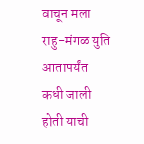वाचून मला राहु-मंगळ युति आतापर्यंत कधी जाली होती याची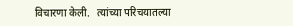विचारणा केली.   त्यांच्या परिचयातल्या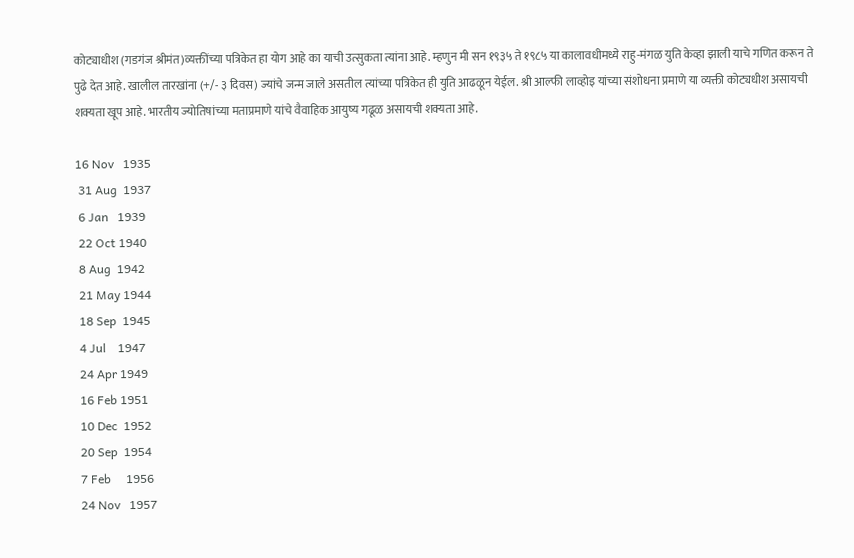कोट्याधीश (गडगंज श्रीमंत)व्यक्तींच्या पत्रिकेत हा योग आहे का याची उत्सुकता त्यांना आहे. म्हणुन मी सन १९३५ ते १९८५ या कालावधीमध्ये राहु-मंगळ युति केव्हा झाली याचे गणित करून ते पुढे देत आहे. खालील तारखांना (+/- ३ दिवस) ज्यांचे जन्म जाले असतील त्यांच्या पत्रिकेत ही युति आढळून येईल. श्री आल्फी लाव्होइ यांच्या संशोधना प्रमाणे या व्यक्ती कोट्यधीश असायची शक्यता खूप आहे. भारतीय ज्योतिषांच्या मताप्रमाणे यांचे वैवाहिक आयुष्य गढूळ असायची शक्यता आहे.

16 Nov   1935
 31 Aug  1937
 6 Jan   1939
 22 Oct 1940
 8 Aug  1942
 21 May 1944
 18 Sep  1945
 4 Jul    1947
 24 Apr 1949
 16 Feb 1951
 10 Dec  1952
 20 Sep  1954
 7 Feb     1956
 24 Nov   1957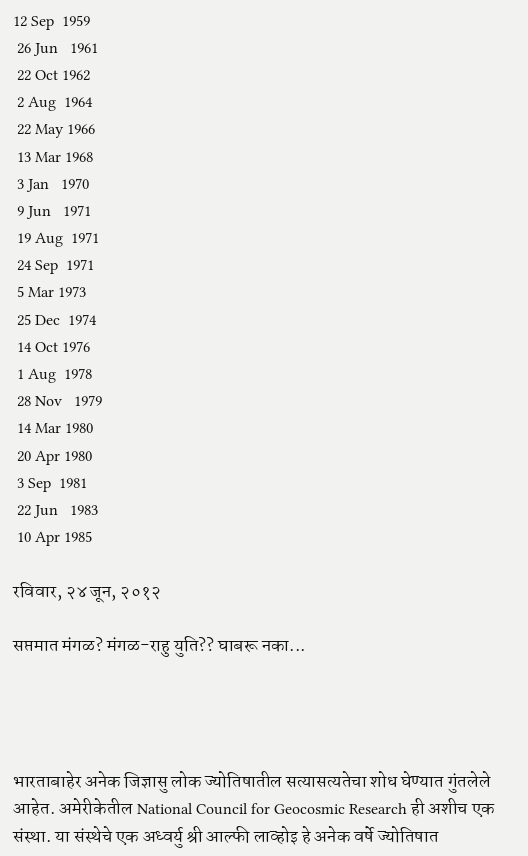12 Sep  1959
 26 Jun   1961
 22 Oct 1962
 2 Aug  1964
 22 May 1966
 13 Mar 1968
 3 Jan   1970
 9 Jun   1971
 19 Aug  1971
 24 Sep  1971
 5 Mar 1973
 25 Dec  1974
 14 Oct 1976
 1 Aug  1978
 28 Nov   1979
 14 Mar 1980
 20 Apr 1980
 3 Sep  1981
 22 Jun   1983
 10 Apr 1985

रविवार, २४ जून, २०१२

सप्तमात मंगळ? मंगळ-राहु युति?? घाबरू नका...




भारताबाहेर अनेक जिज्ञासु लोक ज्योतिषातील सत्यासत्यतेचा शोध घेण्यात गुंतलेले आहेत. अमेरीकेतील National Council for Geocosmic Research ही अशीच एक संस्था. या संस्थेचे एक अध्वर्यु श्री आल्फी लाव्होइ हे अनेक वर्षे ज्योतिषात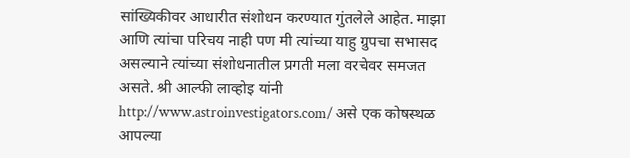सांख्यिकीवर आधारीत संशोधन करण्यात गुंतलेले आहेत. माझा आणि त्यांचा परिचय नाही पण मी त्यांच्या याहु ग्रुपचा सभासद असल्याने त्यांच्या संशोधनातील प्रगती मला वरचेवर समजत असते. श्री आल्फी लाव्होइ यांनी http://www.astroinvestigators.com/ असे एक कोषस्थळ आपल्या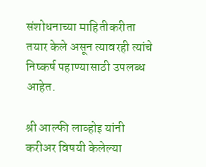संशोधनाच्या माहितीकरीता तयार केले असून त्यावरही त्यांचे निष्कर्ष पहाण्यासाठी उपलब्ध आहेत.

श्री आल्फी लाव्होइ यांनी करीअर विषयी केलेल्या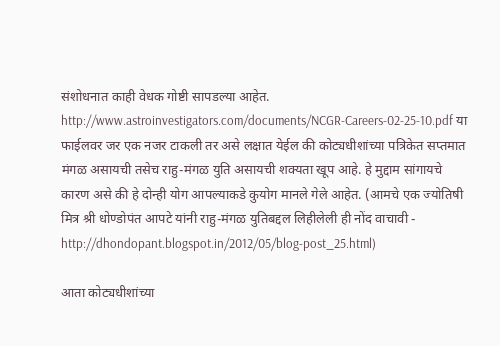संशोधनात काही वेधक गोष्टी सापडल्या आहेत. http://www.astroinvestigators.com/documents/NCGR-Careers-02-25-10.pdf या फाईलवर जर एक नजर टाकली तर असे लक्षात येईल की कोट्यधीशांच्या पत्रिकेत सप्तमात मंगळ असायची तसेच राहु-मंगळ युति असायची शक्यता खूप आहे. हे मुद्दाम सांगायचे कारण असे की हे दोन्ही योग आपल्याकडे कुयोग मानले गेले आहेत. (आमचे एक ज्योतिषी मित्र श्री धोण्डोपंत आपटे यांनी राहु-मंगळ युतिबद्दल लिहीलेली ही नोंद वाचावी - http://dhondopant.blogspot.in/2012/05/blog-post_25.html)

आता कोट्यधीशांच्या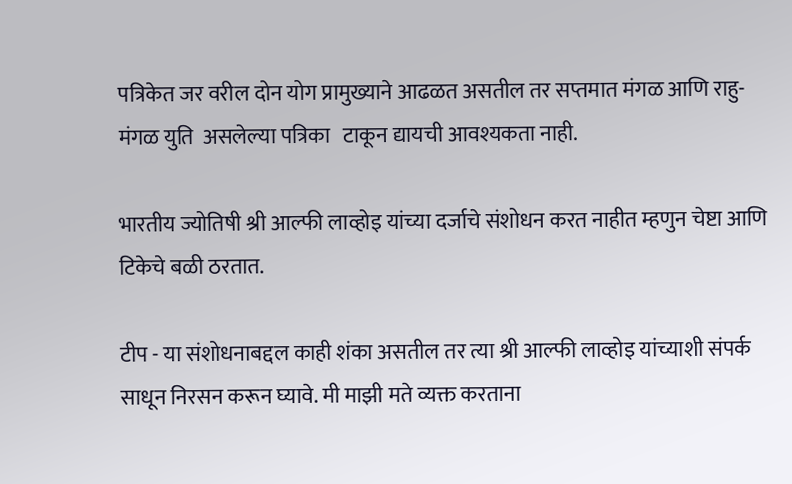पत्रिकेत जर वरील दोन योग प्रामुख्याने आढळत असतील तर सप्तमात मंगळ आणि राहु-मंगळ युति  असलेल्या पत्रिका   टाकून द्यायची आवश्यकता नाही.

भारतीय ज्योतिषी श्री आल्फी लाव्होइ यांच्या दर्जाचे संशोधन करत नाहीत म्हणुन चेष्टा आणि टिकेचे बळी ठरतात.

टीप - या संशोधनाबद्दल काही शंका असतील तर त्या श्री आल्फी लाव्होइ यांच्याशी संपर्क साधून निरसन करून घ्यावे. मी माझी मते व्यक्त करताना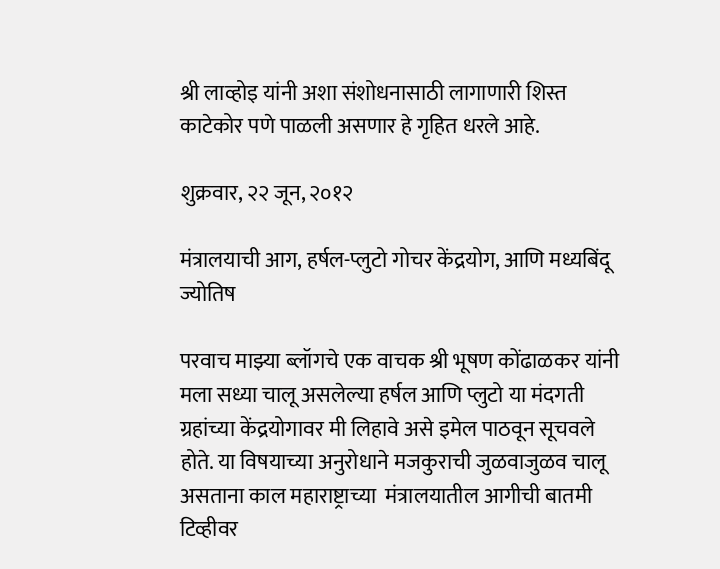श्री लाव्होइ यांनी अशा संशोधनासाठी लागाणारी शिस्त काटेकोर पणे पाळली असणार हे गृहित धरले आहे.

शुक्रवार, २२ जून, २०१२

मंत्रालयाची आग, हर्षल-प्लुटो गोचर केंद्रयोग, आणि मध्यबिंदू ज्योतिष

परवाच माझ्या ब्लॉगचे एक वाचक श्री भूषण कोंढाळकर यांनी मला सध्या चालू असलेल्या हर्षल आणि प्लुटो या मंदगती ग्रहांच्या केंद्रयोगावर मी लिहावे असे इमेल पाठवून सूचवले होते. या विषयाच्या अनुरोधाने मजकुराची जुळवाजुळव चालू असताना काल महाराष्ट्राच्या  मंत्रालयातील आगीची बातमी टिव्हीवर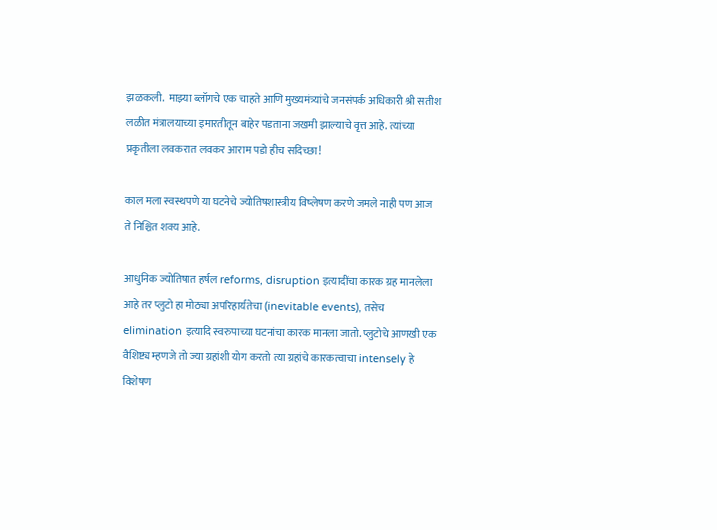झळकली.  माझ्या ब्लॉगचे एक चाहते आणि मुख्यमंत्र्यांचे जनसंपर्क अधिकारी श्री सतीश लळीत मंत्रालयाच्या इमारतीतून बाहेर पडताना जखमी झाल्याचे वृत्त आहे. त्यांच्या प्रकृतीला लवकरात लवकर आराम पडो हीच सदिच्छा!

काल मला स्वस्थपणे या घटनेचे ज्योतिषशास्त्रीय विष्लेषण करणे जमले नाही पण आज ते निश्चित शक्य आहे.

आधुनिक ज्योतिषात हर्षल reforms, disruption इत्यादींचा कारक ग्रह मानलेला आहे तर प्लुटो हा मोठ्या अपरिहार्यतेचा (inevitable events), तसेच elimination इत्यादि स्वरुपाच्या घटनांचा कारक मानला जातो. प्लुटोचे आणखी एक वैशिष्ट्य म्हणजे तो ज्या ग्रहांशी योग करतो त्या ग्रहांचे कारकत्वाचा intensely हे विशेषण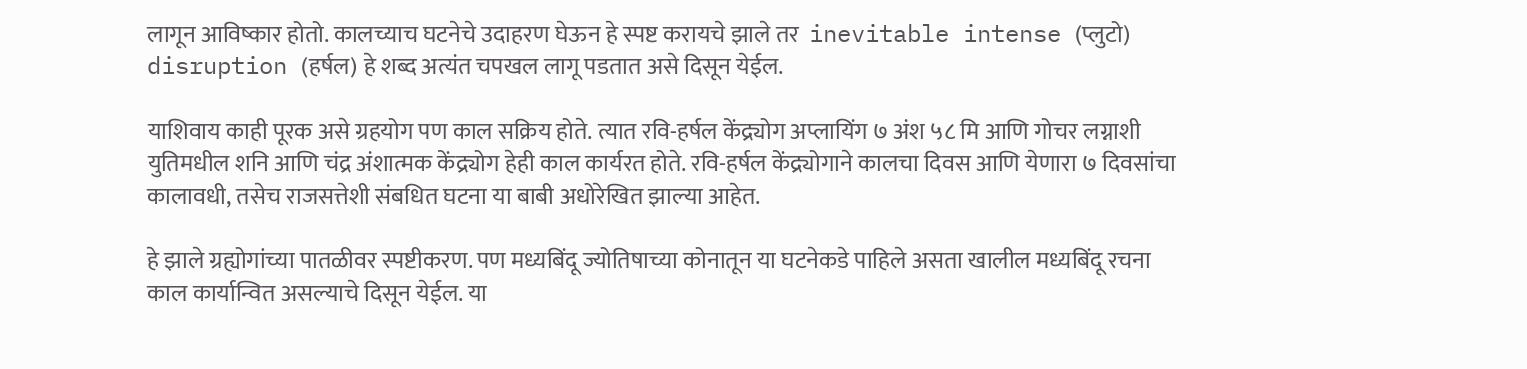लागून आविष्कार होतो. कालच्याच घटनेचे उदाहरण घेऊन हे स्पष्ट करायचे झाले तर  inevitable intense (प्लुटो) disruption (हर्षल) हे शब्द अत्यंत चपखल लागू पडतात असे दिसून येईल.

याशिवाय काही पूरक असे ग्रहयोग पण काल सक्रिय होते. त्यात रवि-हर्षल केंद्र्योग अप्लायिंग ७ अंश ५८ मि आणि गोचर लग्नाशी युतिमधील शनि आणि चंद्र अंशात्मक केंद्र्योग हेही काल कार्यरत होते. रवि-हर्षल केंद्र्योगाने कालचा दिवस आणि येणारा ७ दिवसांचा कालावधी, तसेच राजसत्तेशी संबधित घटना या बाबी अधोरेखित झाल्या आहेत.

हे झाले ग्रह्योगांच्या पातळीवर स्पष्टीकरण. पण मध्यबिंदू ज्योतिषाच्या कोनातून या घटनेकडे पाहिले असता खालील मध्यबिंदू रचना काल कार्यान्वित असल्याचे दिसून येईल. या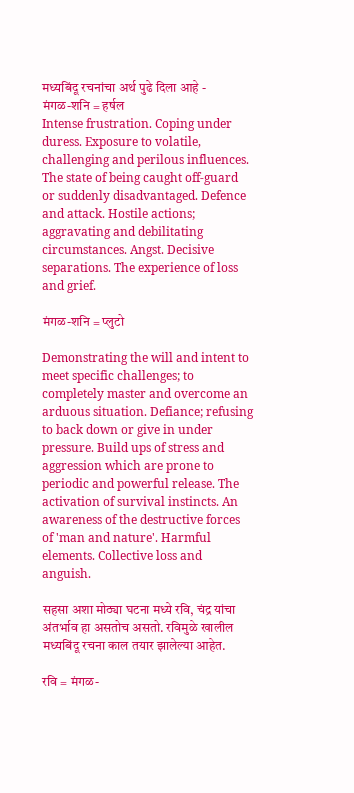मध्यबिंदू रचनांचा अर्थ पुढे दिला आहे -
मंगळ-शनि = हर्षल
Intense frustration. Coping under duress. Exposure to volatile, challenging and perilous influences. The state of being caught off-guard or suddenly disadvantaged. Defence and attack. Hostile actions; aggravating and debilitating circumstances. Angst. Decisive separations. The experience of loss and grief.

मंगळ-शनि = प्लुटो

Demonstrating the will and intent to meet specific challenges; to completely master and overcome an arduous situation. Defiance; refusing to back down or give in under pressure. Build ups of stress and aggression which are prone to periodic and powerful release. The activation of survival instincts. An awareness of the destructive forces of 'man and nature'. Harmful elements. Collective loss and anguish.

सहसा अशा मोठ्या घटना मध्ये रवि, चंद्र यांचा अंतर्भाव हा असतोच असतो. रविमुळे खालील मध्यबिंदू रचना काल तयार झालेल्या आहेत.

रवि = मंगळ-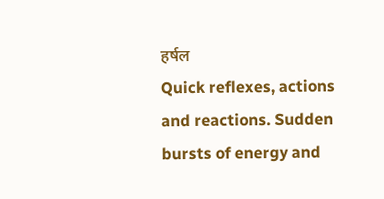हर्षल
Quick reflexes, actions and reactions. Sudden bursts of energy and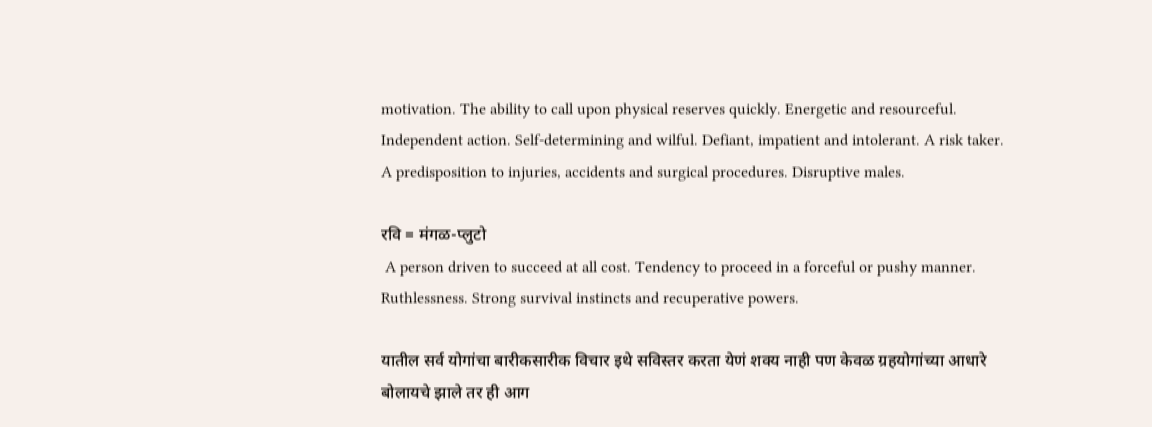motivation. The ability to call upon physical reserves quickly. Energetic and resourceful. Independent action. Self-determining and wilful. Defiant, impatient and intolerant. A risk taker. A predisposition to injuries, accidents and surgical procedures. Disruptive males.

रवि = मंगळ-प्लुटो
 A person driven to succeed at all cost. Tendency to proceed in a forceful or pushy manner. Ruthlessness. Strong survival instincts and recuperative powers.

यातील सर्व योगांचा बारीकसारीक विचार इथे सविस्तर करता येणं शक्य नाही पण केवळ ग्रहयोगांच्या आधारे बोलायचे झाले तर ही आग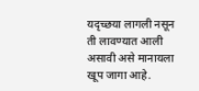यदृच्छया लागली नसून ती लावण्यात आली असावी असे मानायला खूप जागा आहे.